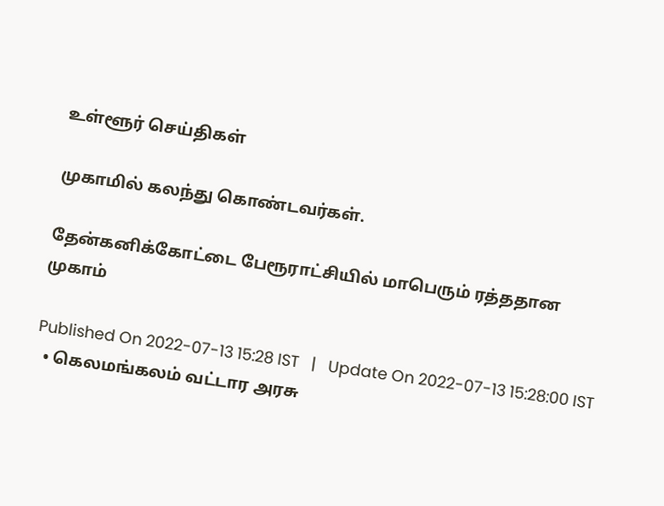உள்ளூர் செய்திகள்

முகாமில் கலந்து கொண்டவர்கள்.

தேன்கனிக்கோட்டை பேரூராட்சியில் மாபெரும் ரத்ததான முகாம்

Published On 2022-07-13 15:28 IST   |   Update On 2022-07-13 15:28:00 IST
  • கெலமங்கலம் வட்டார அரசு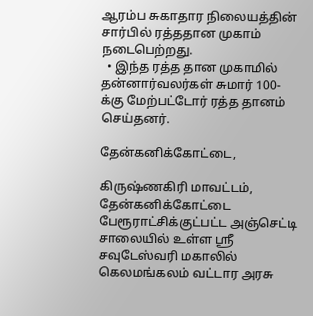ஆரம்ப சுகாதார நிலையத்தின் சார்பில் ரத்ததான முகாம் நடைபெற்றது.
  • இந்த ரத்த தான முகாமில் தன்னார்வலர்கள் சுமார் 100-க்கு மேற்பட்டோர் ரத்த தானம் செய்தனர்.

தேன்கனிக்கோட்டை,

கிருஷ்ணகிரி மாவட்டம், தேன்கனிக்கோட்டை பேரூராட்சிக்குட்பட்ட அஞ்செட்டி சாலையில் உள்ள ஸ்ரீ சவுடேஸ்வரி மகாலில் கெலமங்கலம் வட்டார அரசு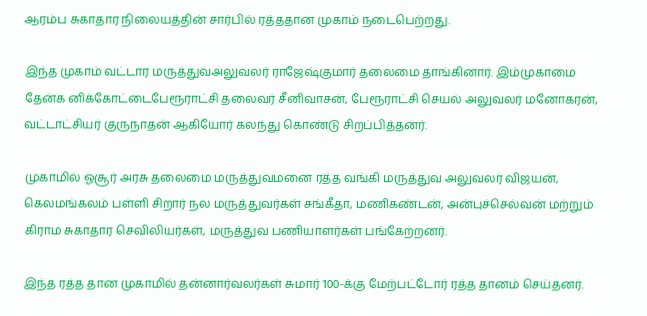ஆரம்ப சுகாதார நிலையத்தின் சார்பில் ரத்ததான முகாம் நடைபெற்றது.

இந்த முகாம் வட்டார மருத்துவஅலுவலர் ராஜேஷ்குமார் தலைமை தாங்கினார். இம்முகாமை தேன்க னிக்கோட்டைபேரூராட்சி தலைவர் சீனிவாசன், பேரூராட்சி செயல் அலுவலர் மனோகரன், வட்டாட்சியர் குருநாதன் ஆகியோர் கலந்து கொண்டு சிறப்பித்தனர்.

முகாமில் ஓசூர் அரசு தலைமை மருத்துவமனை ரத்த வங்கி மருத்துவ அலுவலர் விஜயன், கெலமங்கலம் பள்ளி சிறார் நல மருத்துவர்கள் சங்கீதா, மணிகண்டன், அன்புச்செல்வன் மற்றும் கிராம சுகாதார செவிலியர்கள், மருத்துவ பணியாளர்கள் பங்கேற்றனர்.

இந்த ரத்த தான முகாமில் தன்னார்வலர்கள் சுமார் 100-க்கு மேற்பட்டோர் ரத்த தானம் செய்தனர்.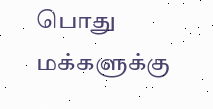பொது மக்களுக்கு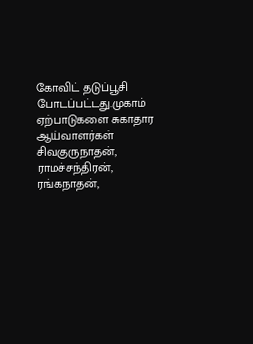கோவிட் தடுப்பூசி போடப்பட்டது.முகாம் ஏற்பாடுகளை சுகாதார ஆய்வாளர்கள் சிவகுருநாதன், ராமச்சந்திரன், ரங்கநாதன்,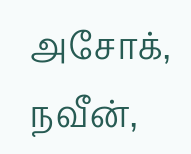அசோக், நவீன்,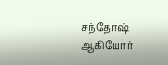சந்தோஷ் ஆகியோர்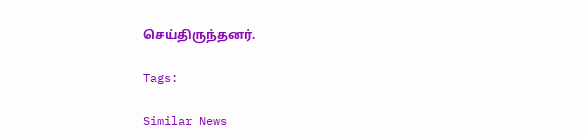செய்திருந்தனர்.

Tags:

Similar News